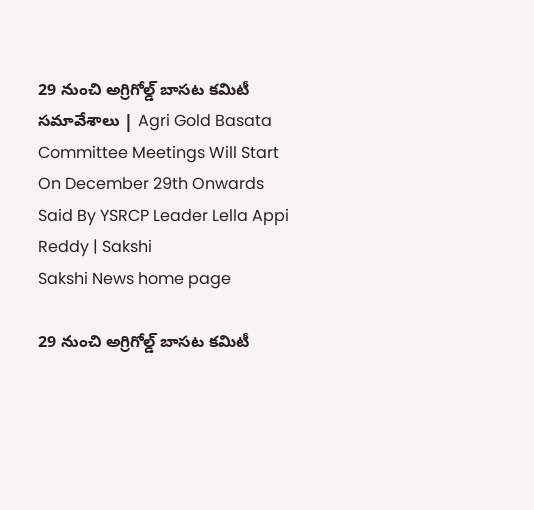29 నుంచి అగ్రిగోల్డ్‌ బాసట కమిటీ సమావేశాలు | Agri Gold Basata Committee Meetings Will Start On December 29th Onwards Said By YSRCP Leader Lella Appi Reddy | Sakshi
Sakshi News home page

29 నుంచి అగ్రిగోల్డ్‌ బాసట కమిటీ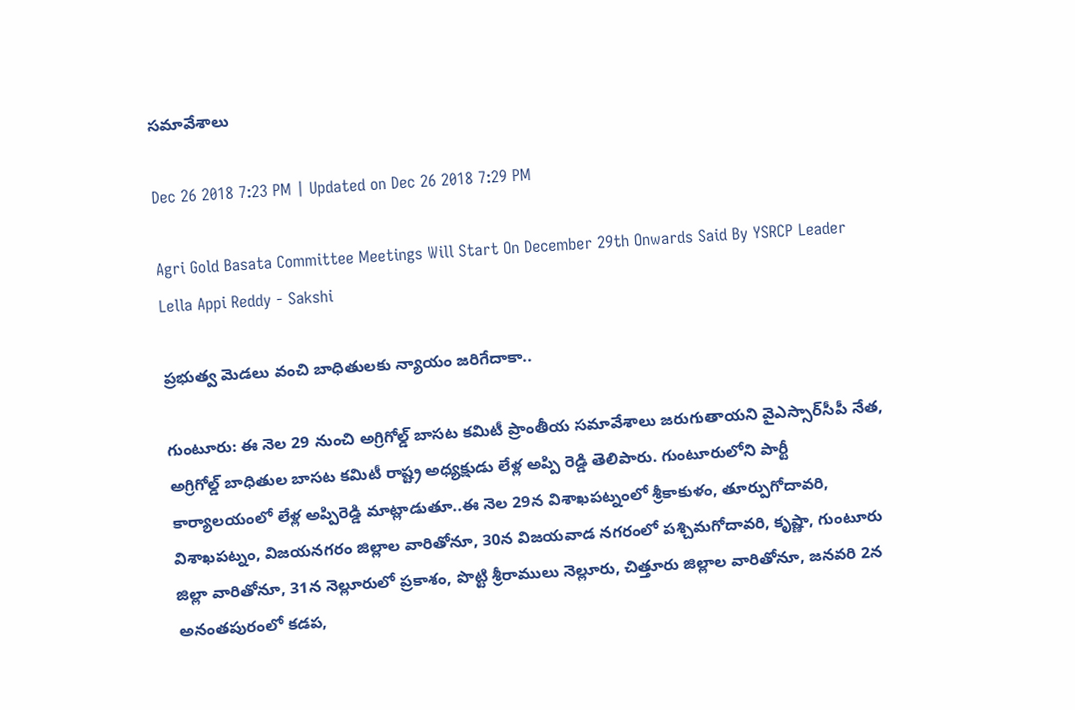సమావేశాలు

Dec 26 2018 7:23 PM | Updated on Dec 26 2018 7:29 PM

Agri Gold Basata Committee Meetings Will Start On December 29th Onwards Said By YSRCP Leader Lella Appi Reddy - Sakshi

ప్రభుత్వ మెడలు వంచి బాధితులకు న్యాయం జరిగేదాకా..

గుంటూరు: ఈ నెల 29 నుంచి అగ్రిగోల్డ్‌ బాసట కమిటీ ప్రాంతీయ సమావేశాలు జరుగుతాయని వైఎస్సార్‌సీపీ నేత, అగ్రిగోల్డ్‌ బాధితుల బాసట కమిటీ రాష్ట్ర అధ్యక్షుడు లేళ్ల అప్పి రెడ్డి తెలిపారు. గుంటూరులోని పార్టీ కార్యాలయంలో లేళ్ల అప్పిరెడ్డి మాట్లాడుతూ..ఈ నెల 29న విశాఖపట్నంలో శ్రీకాకుళం, తూర్పుగోదావరి, విశాఖపట్నం, విజయనగరం జిల్లాల వారితోనూ, 30న విజయవాడ నగరంలో పశ్చిమగోదావరి, కృష్ణా, గుంటూరు జిల్లా వారితోనూ, 31న నెల్లూరులో ప్రకాశం, పొట్టి శ్రీరాములు నెల్లూరు, చిత్తూరు జిల్లాల వారితోనూ, జనవరి 2న అనంతపురంలో కడప,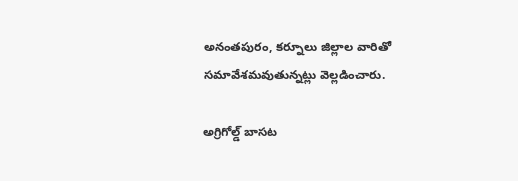అనంతపురం, కర్నూలు జిల్లాల వారితో సమావేశమవుతున్నట్లు వెల్లడించారు.

అగ్రిగోల్డ్‌ బాసట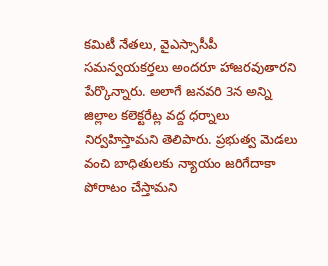కమిటీ నేతలు, వైఎస్సాసీపీ సమన్వయకర్తలు అందరూ హాజరవుతారని పేర్కొన్నారు. అలాగే జనవరి 3న అన్ని జిల్లాల కలెక్టరేట్ల వద్ద ధర్నాలు నిర్వహిస్తామని తెలిపారు. ప్రభుత్వ మెడలు వంచి బాధితులకు న్యాయం జరిగేదాకా పోరాటం చేస్తామని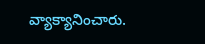వ్యాక్యానించారు.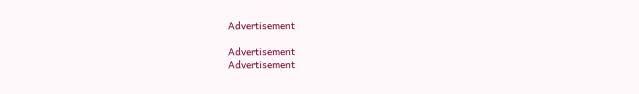Advertisement

Advertisement
Advertisement